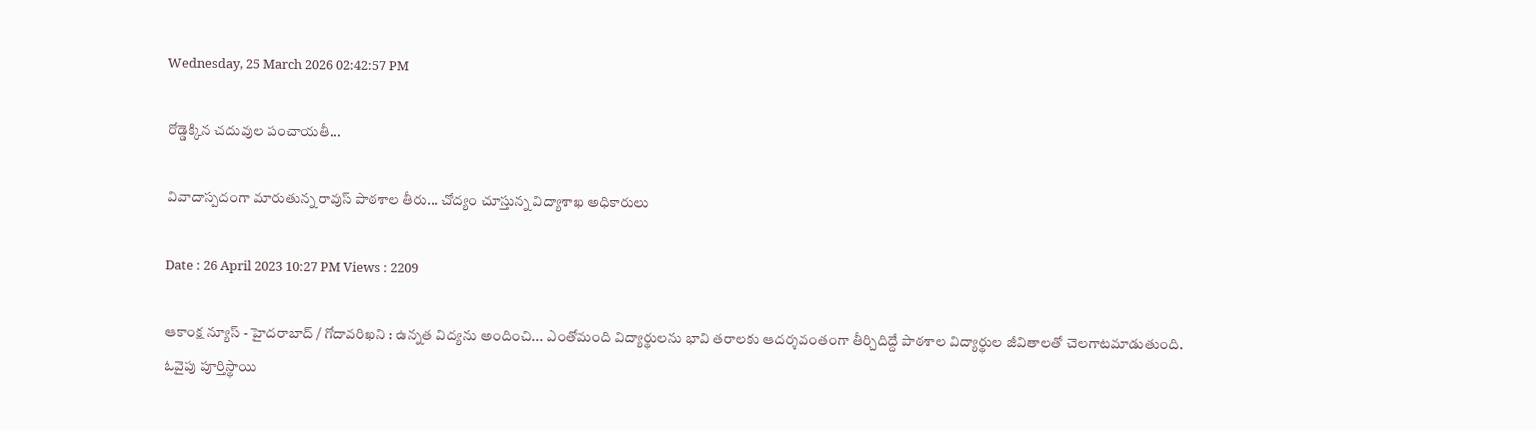Wednesday, 25 March 2026 02:42:57 PM

రోడ్డెక్కిన చదువుల పంచాయతీ...

వివాదాస్పదంగా మారుతున్న రావుస్ పాఠశాల తీరు... చోద్యం చూస్తున్న విద్యాశాఖ అధికారులు

Date : 26 April 2023 10:27 PM Views : 2209

ఆకాంక్ష న్యూస్ - హైదరాబాద్ / గోదావరిఖని : ఉన్నత విద్యను అందించి... ఎంతోమంది విద్యార్థులను భావి తరాలకు ఆదర్శవంతంగా తీర్చిదిద్దే పాఠశాల విద్యార్థుల జీవితాలతో చెలగాటమాడుతుంది. ఓవైపు పూర్తిస్థాయి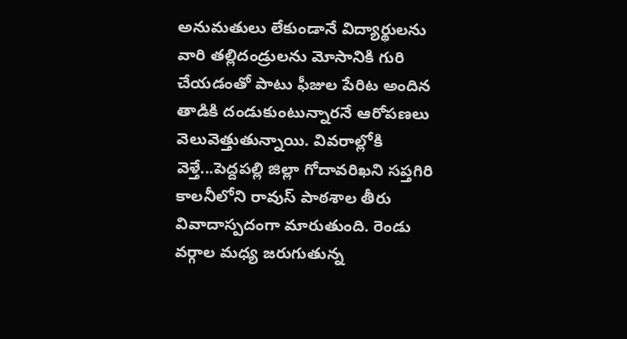అనుమతులు లేకుండానే విద్యార్థులను వారి తల్లిదండ్రులను మోసానికి గురి చేయడంతో పాటు ఫీజుల పేరిట అందిన తాడికి దండుకుంటున్నారనే ఆరోపణలు వెలువెత్తుతున్నాయి. వివరాల్లోకి వెళ్తే...పెద్దపల్లి జిల్లా గోదావరిఖని సప్తగిరి కాలనీలోని రావుస్ పాఠశాల తీరు వివాదాస్పదంగా మారుతుంది. రెండు వర్గాల మధ్య జరుగుతున్న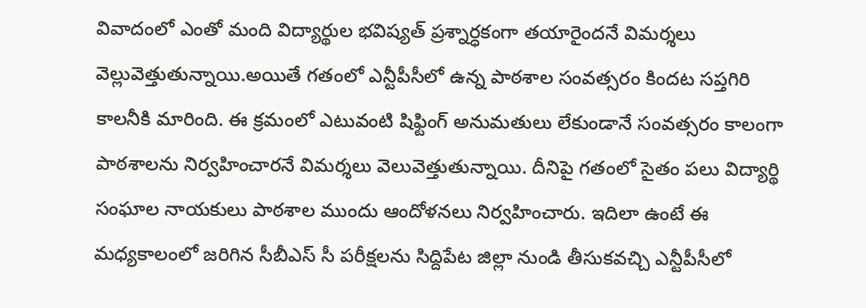వివాదంలో ఎంతో మంది విద్యార్థుల భవిష్యత్ ప్రశ్నార్ధకంగా తయారైందనే విమర్శలు వెల్లువెత్తుతున్నాయి.అయితే గతంలో ఎన్టీపీసీలో ఉన్న పాఠశాల సంవత్సరం కిందట సప్తగిరి కాలనీకి మారింది. ఈ క్రమంలో ఎటువంటి షిఫ్టింగ్ అనుమతులు లేకుండానే సంవత్సరం కాలంగా పాఠశాలను నిర్వహించారనే విమర్శలు వెలువెత్తుతున్నాయి. దీనిపై గతంలో సైతం పలు విద్యార్థి సంఘాల నాయకులు పాఠశాల ముందు ఆందోళనలు నిర్వహించారు. ఇదిలా ఉంటే ఈ మధ్యకాలంలో జరిగిన సీబీఎస్ సీ పరీక్షలను సిద్దిపేట జిల్లా నుండి తీసుకవచ్చి ఎన్టీపీసీలో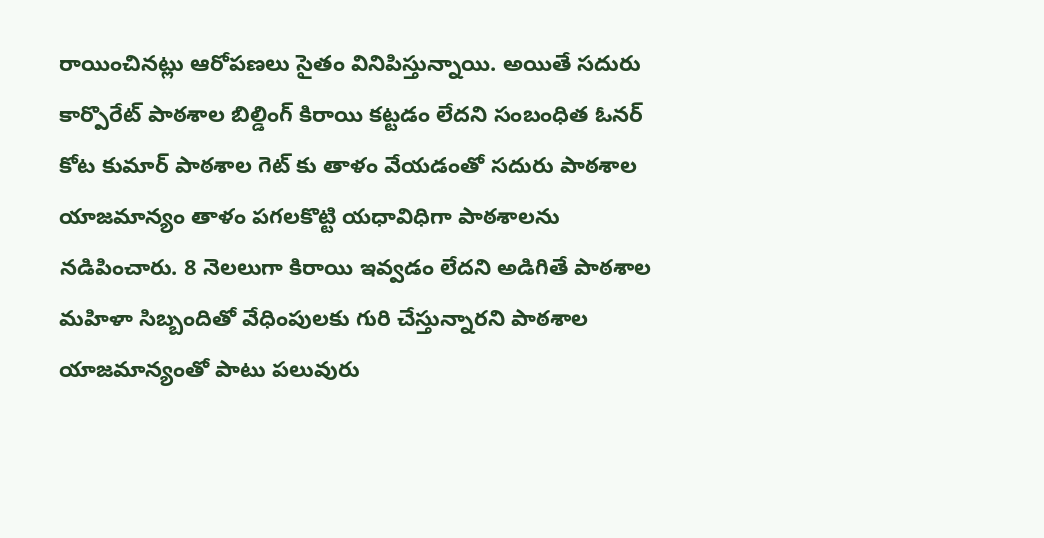రాయించినట్లు ఆరోపణలు సైతం వినిపిస్తున్నాయి. అయితే సదురు కార్పొరేట్ పాఠశాల బిల్డింగ్ కిరాయి కట్టడం లేదని సంబంధిత ఓనర్ కోట కుమార్ పాఠశాల గెట్ కు తాళం వేయడంతో సదురు పాఠశాల యాజమాన్యం తాళం పగలకొట్టి యధావిధిగా పాఠశాలను నడిపించారు. 8 నెలలుగా కిరాయి ఇవ్వడం లేదని అడిగితే పాఠశాల మహిళా సిబ్బందితో వేధింపులకు గురి చేస్తున్నారని పాఠశాల యాజమాన్యంతో పాటు పలువురు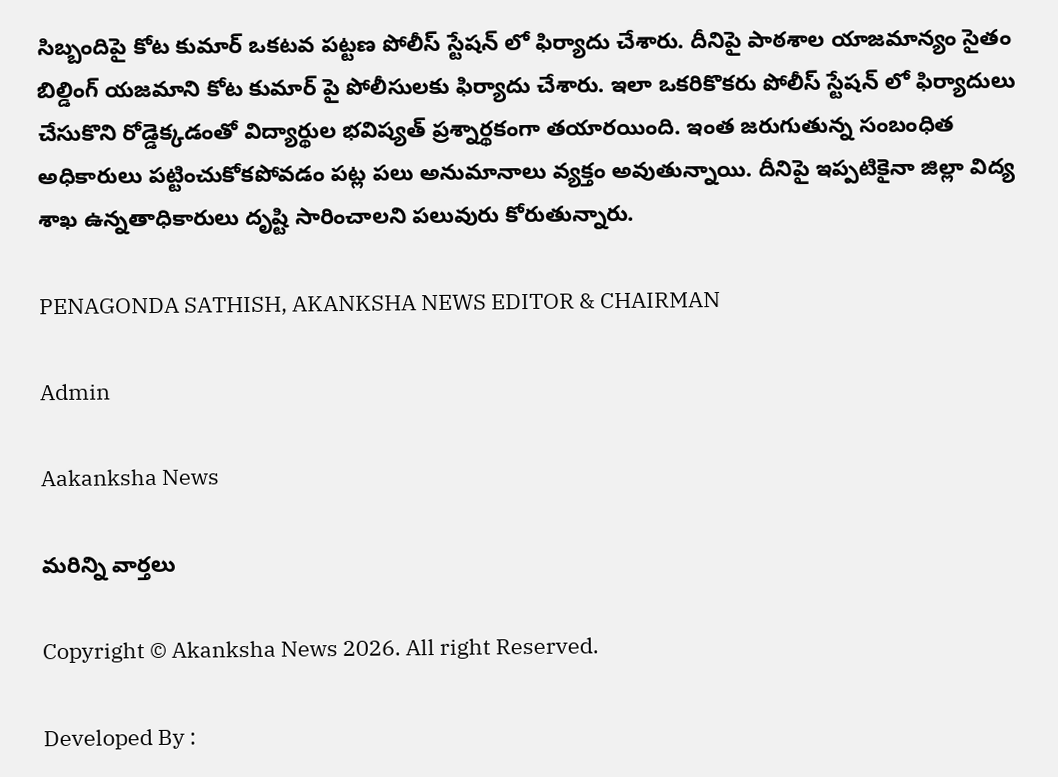సిబ్బందిపై కోట కుమార్ ఒకటవ పట్టణ పోలీస్ స్టేషన్ లో ఫిర్యాదు చేశారు. దీనిపై పాఠశాల యాజమాన్యం సైతం బిల్డింగ్ యజమాని కోట కుమార్ పై పోలీసులకు ఫిర్యాదు చేశారు. ఇలా ఒకరికొకరు పోలీస్ స్టేషన్ లో ఫిర్యాదులు చేసుకొని రోడ్డెక్కడంతో విద్యార్థుల భవిష్యత్ ప్రశ్నార్థకంగా తయారయింది. ఇంత జరుగుతున్న సంబంధిత అధికారులు పట్టించుకోకపోవడం పట్ల పలు అనుమానాలు వ్యక్తం అవుతున్నాయి. దీనిపై ఇప్పటికైనా జిల్లా విద్య శాఖ ఉన్నతాధికారులు దృష్టి సారించాలని పలువురు కోరుతున్నారు.

PENAGONDA SATHISH, AKANKSHA NEWS EDITOR & CHAIRMAN

Admin

Aakanksha News

మరిన్ని వార్తలు

Copyright © Akanksha News 2026. All right Reserved.

Developed By :